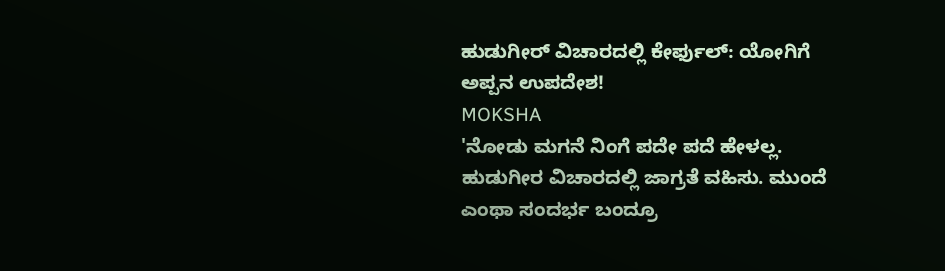ಹುಡುಗೀರ್ ವಿಚಾರದಲ್ಲಿ ಕೇರ್ಫುಲ್: ಯೋಗಿಗೆ ಅಪ್ಪನ ಉಪದೇಶ!
MOKSHA
'ನೋಡು ಮಗನೆ ನಿಂಗೆ ಪದೇ ಪದೆ ಹೇಳಲ್ಲ. ಹುಡುಗೀರ ವಿಚಾರದಲ್ಲಿ ಜಾಗ್ರತೆ ವಹಿಸು. ಮುಂದೆ ಎಂಥಾ ಸಂದರ್ಭ ಬಂದ್ರೂ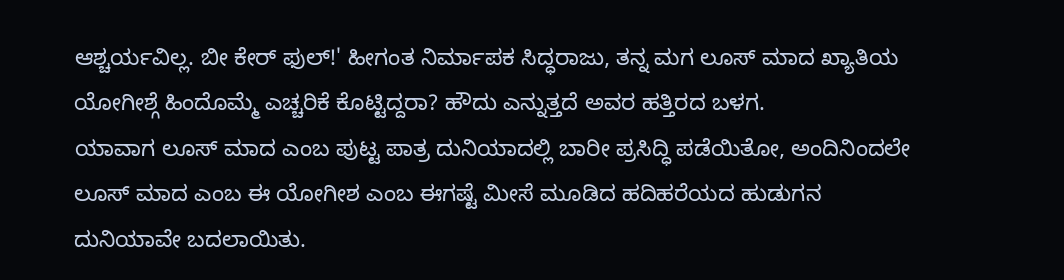ಆಶ್ಚರ್ಯವಿಲ್ಲ. ಬೀ ಕೇರ್ ಫುಲ್!' ಹೀಗಂತ ನಿರ್ಮಾಪಕ ಸಿದ್ಧರಾಜು, ತನ್ನ ಮಗ ಲೂಸ್ ಮಾದ ಖ್ಯಾತಿಯ ಯೋಗೀಶ್ಗೆ ಹಿಂದೊಮ್ಮೆ ಎಚ್ಚರಿಕೆ ಕೊಟ್ಟಿದ್ದರಾ? ಹೌದು ಎನ್ನುತ್ತದೆ ಅವರ ಹತ್ತಿರದ ಬಳಗ.
ಯಾವಾಗ ಲೂಸ್ ಮಾದ ಎಂಬ ಪುಟ್ಟ ಪಾತ್ರ ದುನಿಯಾದಲ್ಲಿ ಬಾರೀ ಪ್ರಸಿದ್ಧಿ ಪಡೆಯಿತೋ, ಅಂದಿನಿಂದಲೇ ಲೂಸ್ ಮಾದ ಎಂಬ ಈ ಯೋಗೀಶ ಎಂಬ ಈಗಷ್ಟೆ ಮೀಸೆ ಮೂಡಿದ ಹದಿಹರೆಯದ ಹುಡುಗನ ದುನಿಯಾವೇ ಬದಲಾಯಿತು.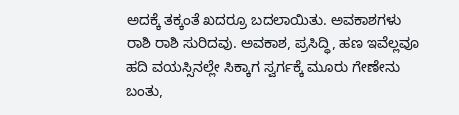ಅದಕ್ಕೆ ತಕ್ಕಂತೆ ಖದರ್ರೂ ಬದಲಾಯಿತು. ಅವಕಾಶಗಳು ರಾಶಿ ರಾಶಿ ಸುರಿದವು. ಅವಕಾಶ, ಪ್ರಸಿದ್ಧಿ, ಹಣ ಇವೆಲ್ಲವೂ ಹದಿ ವಯಸ್ಸಿನಲ್ಲೇ ಸಿಕ್ಕಾಗ ಸ್ವರ್ಗಕ್ಕೆ ಮೂರು ಗೇಣೇನು ಬಂತು,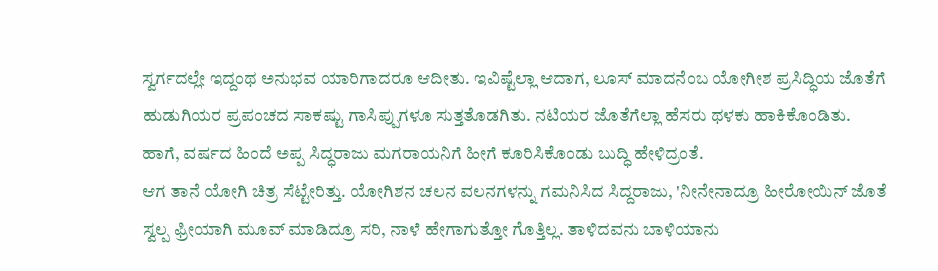ಸ್ವರ್ಗದಲ್ಲೇ ಇದ್ದಂಥ ಅನುಭವ ಯಾರಿಗಾದರೂ ಆದೀತು. ಇವಿಷ್ಟೆಲ್ಲಾ ಆದಾಗ, ಲೂಸ್ ಮಾದನೆಂಬ ಯೋಗೀಶ ಪ್ರಸಿದ್ಧಿಯ ಜೊತೆಗೆ ಹುಡುಗಿಯರ ಪ್ರಪಂಚದ ಸಾಕಷ್ಟು ಗಾಸಿಪ್ಪುಗಳೂ ಸುತ್ತತೊಡಗಿತು. ನಟಿಯರ ಜೊತೆಗೆಲ್ಲಾ ಹೆಸರು ಥಳಕು ಹಾಕಿಕೊಂಡಿತು. ಹಾಗೆ, ವರ್ಷದ ಹಿಂದೆ ಅಪ್ಪ ಸಿದ್ಧರಾಜು ಮಗರಾಯನಿಗೆ ಹೀಗೆ ಕೂರಿಸಿಕೊಂಡು ಬುದ್ಧಿ ಹೇಳಿದ್ರಂತೆ.
ಆಗ ತಾನೆ ಯೋಗಿ ಚಿತ್ರ ಸೆಟ್ಟೇರಿತ್ತು. ಯೋಗಿಶನ ಚಲನ ವಲನಗಳನ್ನು ಗಮನಿಸಿದ ಸಿದ್ದರಾಜು, 'ನೀನೇನಾದ್ರೂ ಹೀರೋಯಿನ್ ಜೊತೆ ಸ್ವಲ್ಪ ಫ್ರೀಯಾಗಿ ಮೂವ್ ಮಾಡಿದ್ರೂ ಸರಿ, ನಾಳೆ ಹೇಗಾಗುತ್ತೋ ಗೊತ್ತಿಲ್ಲ. ತಾಳಿದವನು ಬಾಳಿಯಾನು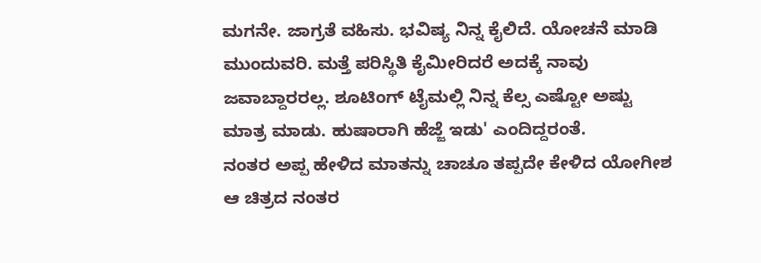ಮಗನೇ. ಜಾಗ್ರತೆ ವಹಿಸು. ಭವಿಷ್ಯ ನಿನ್ನ ಕೈಲಿದೆ. ಯೋಚನೆ ಮಾಡಿ ಮುಂದುವರಿ. ಮತ್ತೆ ಪರಿಸ್ಥಿತಿ ಕೈಮೀರಿದರೆ ಅದಕ್ಕೆ ನಾವು ಜವಾಬ್ದಾರರಲ್ಲ. ಶೂಟಿಂಗ್ ಟೈಮಲ್ಲಿ ನಿನ್ನ ಕೆಲ್ಸ ಎಷ್ಟೋ ಅಷ್ಟು ಮಾತ್ರ ಮಾಡು. ಹುಷಾರಾಗಿ ಹೆಜ್ಜೆ ಇಡು' ಎಂದಿದ್ದರಂತೆ.
ನಂತರ ಅಪ್ಪ ಹೇಳಿದ ಮಾತನ್ನು ಚಾಚೂ ತಪ್ಪದೇ ಕೇಳಿದ ಯೋಗೀಶ ಆ ಚಿತ್ರದ ನಂತರ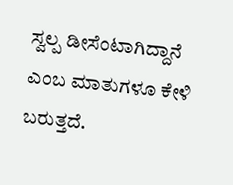ಸ್ವಲ್ಪ ಡೀಸೆಂಟಾಗಿದ್ದಾನೆ ಎಂಬ ಮಾತುಗಳೂ ಕೇಳಿ ಬರುತ್ತದೆ.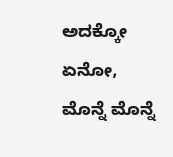ಅದಕ್ಕೋ ಏನೋ, ಮೊನ್ನೆ ಮೊನ್ನೆ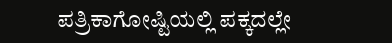ಪತ್ರಿಕಾಗೋಷ್ಟಿಯಲ್ಲಿ ಪಕ್ಕದಲ್ಲೇ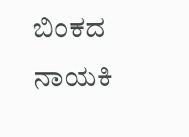ಬಿಂಕದ ನಾಯಕಿ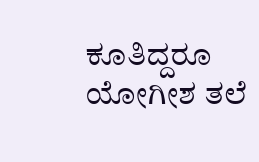ಕೂತಿದ್ದರೂ ಯೋಗೀಶ ತಲೆ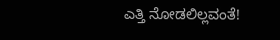ಎತ್ತಿ ನೋಡಲಿಲ್ಲವಂತೆ!